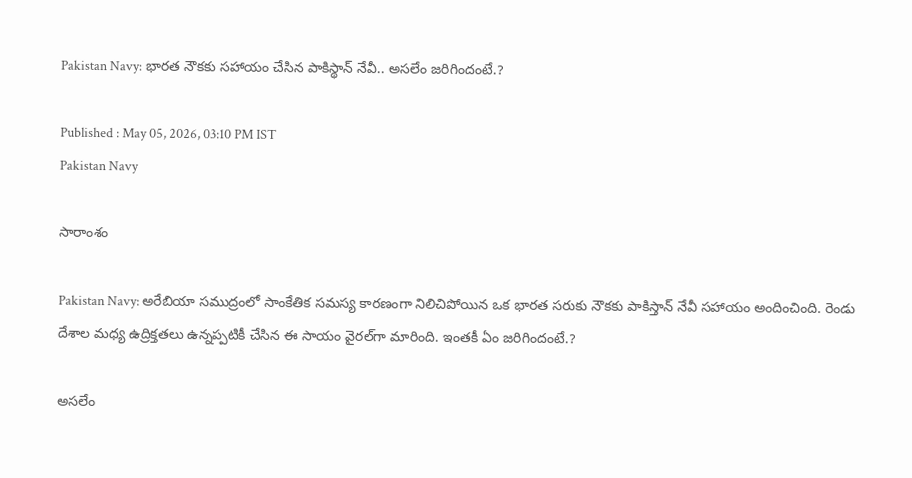Pakistan Navy: భార‌త నౌక‌కు స‌హాయం చేసిన పాకిస్థాన్ నేవీ.. అస‌లేం జ‌రిగిందంటే.?

Published : May 05, 2026, 03:10 PM IST
Pakistan Navy

సారాంశం

Pakistan Navy: అరేబియా సముద్రంలో సాంకేతిక సమస్య కారణంగా నిలిచిపోయిన ఒక భారత సరుకు నౌకకు పాకిస్తాన్ నేవీ సహాయం అందించింది. రెండు దేశాల మధ్య ఉద్రిక్తతలు ఉన్నప్పటికీ చేసిన ఈ సాయం వైర‌ల్‌గా మారింది. ఇంత‌కీ ఏం జ‌రిగిందంటే.?

అస‌లేం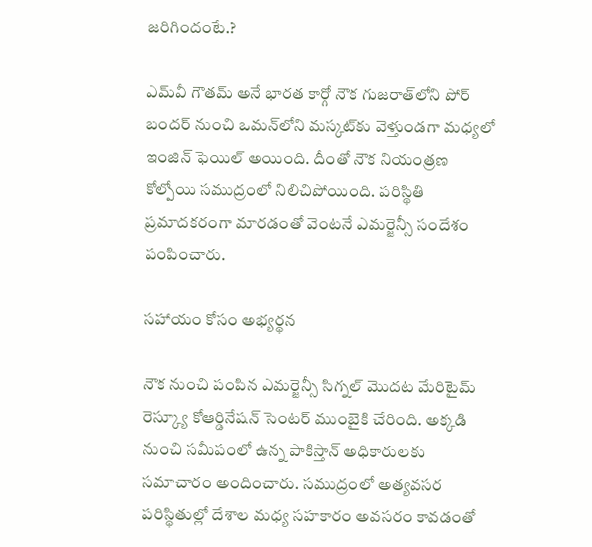జ‌రిగిందంటే.?

ఎమ్‌వీ గౌత‌మ్ అనే భారత కార్గో నౌక గుజరాత్‌లోని పోర్ బంద‌ర్ నుంచి ఒమన్‌లోని మస్కట్‌కు వెళ్తుండగా మధ్యలో ఇంజిన్ ఫెయిల్ అయింది. దీంతో నౌక నియంత్రణ కోల్పోయి సముద్రంలో నిలిచిపోయింది. పరిస్థితి ప్రమాదకరంగా మారడంతో వెంటనే ఎమర్జెన్సీ సందేశం పంపించారు.

సహాయం కోసం అభ్య‌ర్థ‌న‌

నౌక నుంచి పంపిన ఎమర్జెన్సీ సిగ్నల్ మొదట మేరిటైమ్ రెస్క్యూ కోఆర్డినేష‌న్ సెంట‌ర్ ముంబైకి చేరింది. అక్కడి నుంచి సమీపంలో ఉన్న పాకిస్తాన్ అధికారులకు సమాచారం అందించారు. సముద్రంలో అత్యవసర పరిస్థితుల్లో దేశాల మధ్య సహకారం అవసరం కావడంతో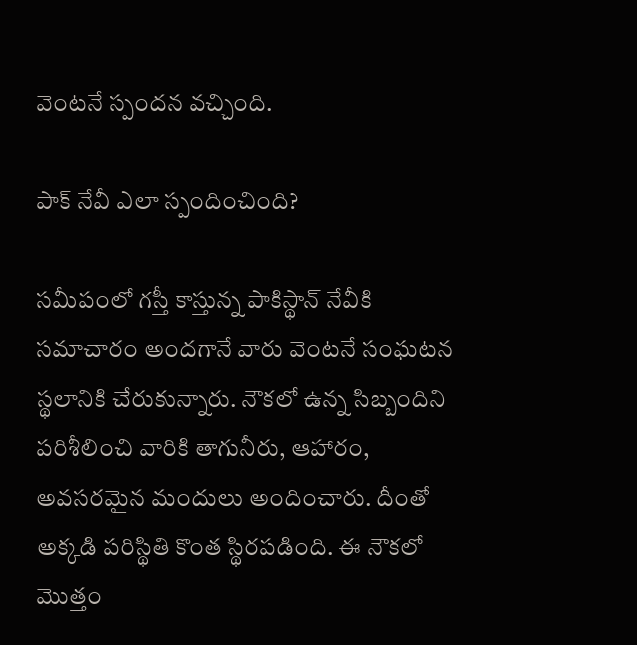వెంటనే స్పందన వచ్చింది.

పాక్ నేవీ ఎలా స్పందించింది?

సమీపంలో గస్తీ కాస్తున్న పాకిస్థాన్ నేవీకి సమాచారం అందగానే వారు వెంటనే సంఘటన స్థలానికి చేరుకున్నారు. నౌకలో ఉన్న సిబ్బందిని పరిశీలించి వారికి తాగునీరు, ఆహారం, అవసరమైన మందులు అందించారు. దీంతో అక్కడి పరిస్థితి కొంత స్థిరపడింది. ఈ నౌకలో మొత్తం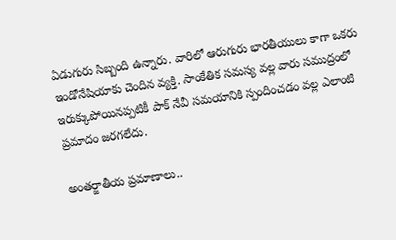ఏడుగురు సిబ్బంది ఉన్నారు. వారిలో ఆరుగురు భారతీయులు కాగా ఒకరు ఇండోనేషియాకు చెందిన వ్యక్తి. సాంకేతిక సమస్య వల్ల వారు సముద్రంలో ఇరుక్కుపోయినప్పటికీ పాక్ నేవీ సమయానికి స్పందించడం వల్ల ఎలాంటి ప్రమాదం జరగలేదు.

అంతర్జాతీయ ప్రమాణాలు..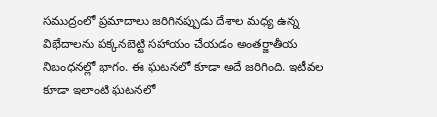సముద్రంలో ప్రమాదాలు జరిగినప్పుడు దేశాల మధ్య ఉన్న విభేదాలను పక్కనబెట్టి సహాయం చేయడం అంతర్జాతీయ నిబంధనల్లో భాగం. ఈ ఘటనలో కూడా అదే జరిగింది. ఇటీవల కూడా ఇలాంటి ఘటనలో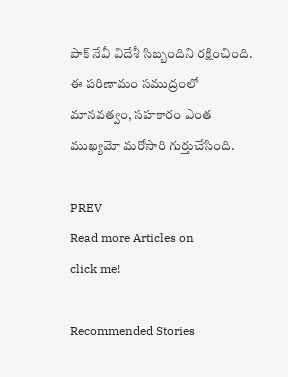పాక్ నేవీ విదేశీ సిబ్బందిని రక్షించింది. ఈ పరిణామం సముద్రంలో మానవత్వం, సహకారం ఎంత ముఖ్యమో మరోసారి గుర్తుచేసింది.

PREV
Read more Articles on
click me!

Recommended Stories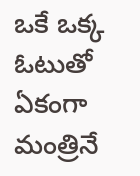ఒకే ఒక్క ఓటుతో ఏకంగా మంత్రినే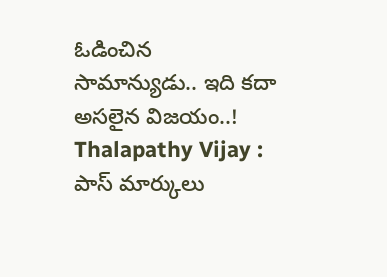ఓడించిన సామాన్యుడు.. ఇది కదా అసలైన విజయం..!
Thalapathy Vijay : పాస్ మార్కులు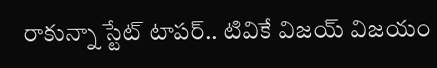రాకున్నా స్టేట్ టాపర్.. టివికే విజయ్ విజయం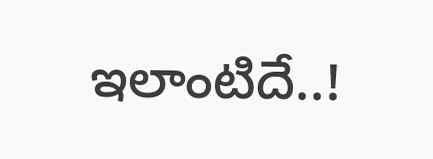ఇలాంటిదే..!